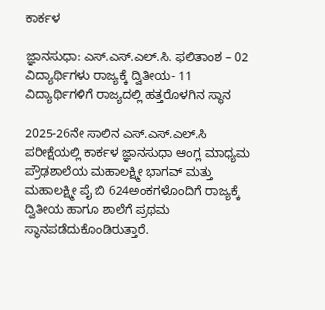ಕಾರ್ಕಳ

ಜ್ಞಾನಸುಧಾ: ಎಸ್.ಎಸ್.ಎಲ್.ಸಿ. ಫಲಿತಾಂಶ – 02 ವಿದ್ಯಾರ್ಥಿಗಳು ರಾಜ್ಯಕ್ಕೆ ದ್ವಿತೀಯ- 11 ವಿದ್ಯಾರ್ಥಿಗಳಿಗೆ ರಾಜ್ಯದಲ್ಲಿ ಹತ್ತರೊಳಗಿನ ಸ್ಥಾನ

2025-26ನೇ ಸಾಲಿನ ಎಸ್.ಎಸ್.ಎಲ್.ಸಿ ಪರೀಕ್ಷೆಯಲ್ಲಿ ಕಾರ್ಕಳ ಜ್ಞಾನಸುಧಾ ಆಂಗ್ಲ ಮಾಧ್ಯಮ ಪ್ರೌಢಶಾಲೆಯ ಮಹಾಲಕ್ಷ್ಮೀ ಭಾಗವ್ ಮತ್ತು ಮಹಾಲಕ್ಷ್ಮೀ ಪೈ ಬಿ 624ಅಂಕಗಳೊಂದಿಗೆ ರಾಜ್ಯಕ್ಕೆ ದ್ವಿತೀಯ ಹಾಗೂ ಶಾಲೆಗೆ ಪ್ರಥಮ ಸ್ಥಾನಪಡೆದುಕೊಂಡಿರುತ್ತಾರೆ.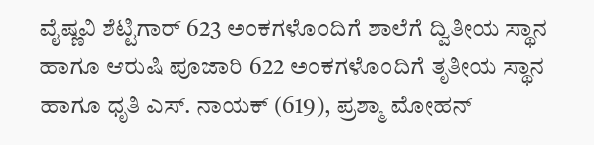ವೈಷ್ಣವಿ ಶೆಟ್ಟಿಗಾರ್ 623 ಅಂಕಗಳೊಂದಿಗೆ ಶಾಲೆಗೆ ದ್ವಿತೀಯ ಸ್ಥಾನ ಹಾಗೂ ಆರುಷಿ ಪೂಜಾರಿ 622 ಅಂಕಗಳೊಂದಿಗೆ ತೃತೀಯ ಸ್ಥಾನ ಹಾಗೂ ಧೃತಿ ಎಸ್. ನಾಯಕ್ (619), ಪ್ರಶ್ಮಾ ಮೋಹನ್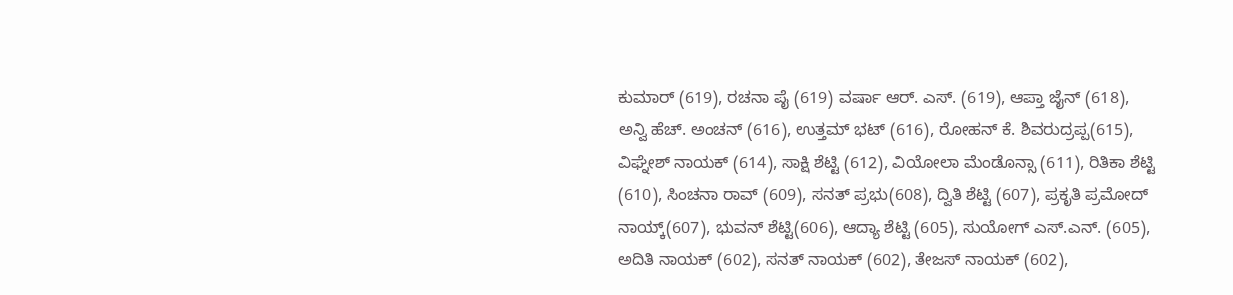ಕುಮಾರ್ (619), ರಚನಾ ಪೈ (619) ವರ್ಷಾ ಆರ್. ಎಸ್. (619), ಆಪ್ತಾ ಜೈನ್ (618), ಅನ್ವಿ ಹೆಚ್. ಅಂಚನ್ (616), ಉತ್ತಮ್ ಭಟ್ (616), ರೋಹನ್ ಕೆ. ಶಿವರುದ್ರಪ್ಪ(615), ವಿಘ್ನೇಶ್ ನಾಯಕ್ (614), ಸಾಕ್ಷಿ ಶೆಟ್ಟಿ (612), ವಿಯೋಲಾ ಮೆಂಡೊನ್ಸಾ (611), ರಿತಿಕಾ ಶೆಟ್ಟಿ (610), ಸಿಂಚನಾ ರಾವ್ (609), ಸನತ್ ಪ್ರಭು(608), ದ್ವಿತಿ ಶೆಟ್ಟಿ (607), ಪ್ರಕೃತಿ ಪ್ರಮೋದ್ ನಾಯ್ಕ್(607), ಭುವನ್ ಶೆಟ್ಟಿ(606), ಆದ್ಯಾ ಶೆಟ್ಟಿ (605), ಸುಯೋಗ್ ಎಸ್.ಎನ್. (605), ಅದಿತಿ ನಾಯಕ್ (602), ಸನತ್ ನಾಯಕ್ (602), ತೇಜಸ್ ನಾಯಕ್ (602),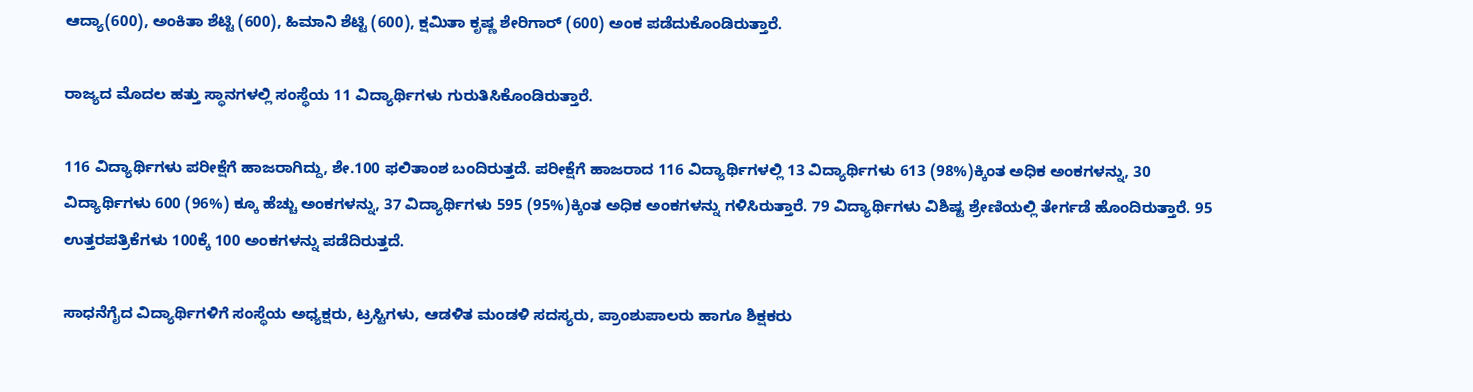ಆದ್ಯಾ(600), ಅಂಕಿತಾ ಶೆಟ್ಟಿ (600), ಹಿಮಾನಿ ಶೆಟ್ಟಿ (600), ಕ್ಷಮಿತಾ ಕೃಷ್ಣ ಶೇರಿಗಾರ್ (600) ಅಂಕ ಪಡೆದುಕೊಂಡಿರುತ್ತಾರೆ.

ರಾಜ್ಯದ ಮೊದಲ ಹತ್ತು ಸ್ಥಾನಗಳಲ್ಲಿ ಸಂಸ್ಥೆಯ 11 ವಿದ್ಯಾರ್ಥಿಗಳು ಗುರುತಿಸಿಕೊಂಡಿರುತ್ತಾರೆ.

116 ವಿದ್ಯಾರ್ಥಿಗಳು ಪರೀಕ್ಷೆಗೆ ಹಾಜರಾಗಿದ್ದು, ಶೇ.100 ಫಲಿತಾಂಶ ಬಂದಿರುತ್ತದೆ. ಪರೀಕ್ಷೆಗೆ ಹಾಜರಾದ 116 ವಿದ್ಯಾರ್ಥಿಗಳಲ್ಲಿ 13 ವಿದ್ಯಾರ್ಥಿಗಳು 613 (98%)ಕ್ಕಿಂತ ಅಧಿಕ ಅಂಕಗಳನ್ನು, 30 ವಿದ್ಯಾರ್ಥಿಗಳು 600 (96%) ಕ್ಕೂ ಹೆಚ್ಚು ಅಂಕಗಳನ್ನು, 37 ವಿದ್ಯಾರ್ಥಿಗಳು 595 (95%)ಕ್ಕಿಂತ ಅಧಿಕ ಅಂಕಗಳನ್ನು ಗಳಿಸಿರುತ್ತಾರೆ. 79 ವಿದ್ಯಾರ್ಥಿಗಳು ವಿಶಿಷ್ಟ ಶ್ರೇಣಿಯಲ್ಲಿ ತೇರ್ಗಡೆ ಹೊಂದಿರುತ್ತಾರೆ. 95 ಉತ್ತರಪತ್ರಿಕೆಗಳು 100ಕ್ಕೆ 100 ಅಂಕಗಳನ್ನು ಪಡೆದಿರುತ್ತದೆ.

ಸಾಧನೆಗೈದ ವಿದ್ಯಾರ್ಥಿಗಳಿಗೆ ಸಂಸ್ಥೆಯ ಅಧ್ಯಕ್ಷರು, ಟ್ರಸ್ಟಿಗಳು, ಆಡಳಿತ ಮಂಡಳಿ ಸದಸ್ಯರು, ಪ್ರಾಂಶುಪಾಲರು ಹಾಗೂ ಶಿಕ್ಷಕರು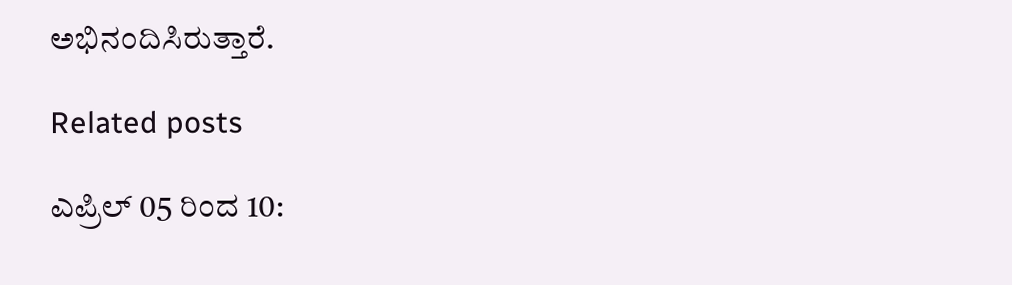ಅಭಿನಂದಿಸಿರುತ್ತಾರೆ.

Related posts

ಎಪ್ರಿಲ್‌ 05 ರಿಂದ 10: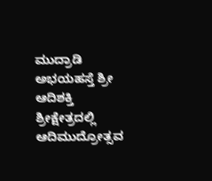ಮುದ್ರಾಡಿ ಅಭಯಹಸ್ತೆ ಶ್ರೀ ಆದಿಶಕ್ತಿ ಶ್ರೀಕ್ಷೇತ್ರದಲ್ಲಿ ಆದಿಮುದ್ರೋತ್ಸವ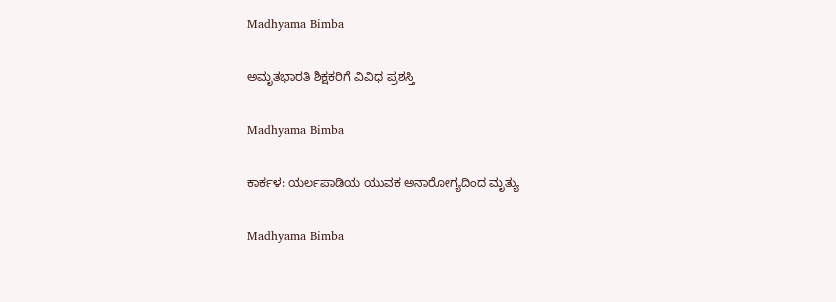Madhyama Bimba

ಅಮೃತಭಾರತಿ ಶಿಕ್ಷಕರಿಗೆ ವಿವಿಧ ಪ್ರಶಸ್ತಿ

Madhyama Bimba

ಕಾರ್ಕಳ: ಯರ್ಲಪಾಡಿಯ ಯುವಕ ಅನಾರೋಗ್ಯದಿಂದ ಮೃತ್ಯು

Madhyama Bimba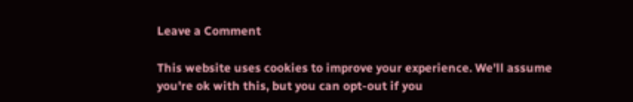Leave a Comment

This website uses cookies to improve your experience. We'll assume you're ok with this, but you can opt-out if you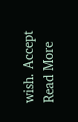wish. Accept Read More